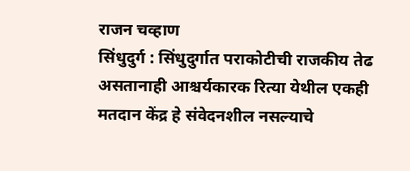राजन चव्हाण
सिंधुदुर्ग : सिंधुदुर्गात पराकोटीची राजकीय तेढ असतानाही आश्चर्यकारक रित्या येथील एकही मतदान केंद्र हे संवेदनशील नसल्याचे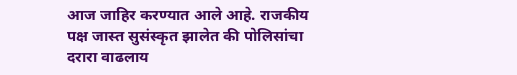आज जाहिर करण्यात आले आहे. राजकीय पक्ष जास्त सुसंस्कृत झालेत की पोलिसांचा दरारा वाढलाय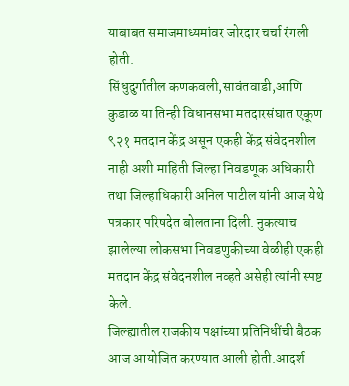याबाबत समाजमाध्यमांवर जोरदार चर्चा रंगली होती.
सिंधुदुर्गातील कणकवली,सावंतवाडी,आणि कुडाळ या तिन्ही विधानसभा मतदारसंघात एकूण ९२१ मतदान केंद्र असून एकही केंद्र संवेदनशील नाही अशी माहिती जिल्हा निवडणूक अधिकारी तथा जिल्हाधिकारी अनिल पाटील यांनी आज येथे पत्रकार परिषदेत बोलताना दिली. नुकत्याच झालेल्या लोकसभा निवडणुकीच्या वेळीही एकही मतदान केंद्र संवेदनशील नव्हते असेही त्यांनी स्पष्ट केले.
जिल्ह्यातील राजकीय पक्षांच्या प्रतिनिधींची बैठक आज आयोजित करण्यात आली होती.आदर्श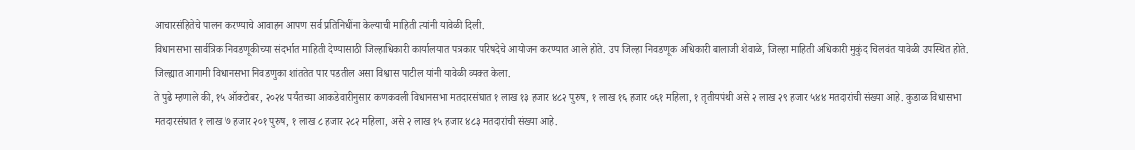आचारसंहितेचे पालन करण्याचे आवाहन आपण सर्व प्रतिनिधींना केल्याची माहिती त्यांनी यावेळी दिली.
विधानसभा सार्वत्रिक निवडणूकीच्या संदर्भात माहिती देण्यासाठी जिल्हाधिकारी कार्यालयात पत्रकार परिषदेचे आयोजन करण्यात आले होते. उप जिल्हा निवडणूक अधिकारी बालाजी शेवाळे, जिल्हा माहिती अधिकारी मुकुंद चिलवंत यावेळी उपस्थित होते.
जिल्ह्यात आगामी विधानसभा निवडणुका शांततेत पार पडतील असा विश्वास पाटील यांनी यावेळी व्यक्त केला.
ते पुढे म्हणाले की, १५ ऑक्टोबर, २०२४ पर्यंतच्या आकडेवारीनुसार कणकवली विधानसभा मतदारसंघात १ लाख १३ हजार ४८२ पुरुष, १ लाख १६ हजार ०६१ महिला, १ तृतीयपंथी असे २ लाख २९ हजार ५४४ मतदारांची संख्या आहे. कुडाळ विधासभा मतदारसंघात १ लाख ७ हजार २०१ पुरुष, १ लाख ८ हजार २८२ महिला, असे २ लाख १५ हजार ४८३ मतदारांची संख्या आहे.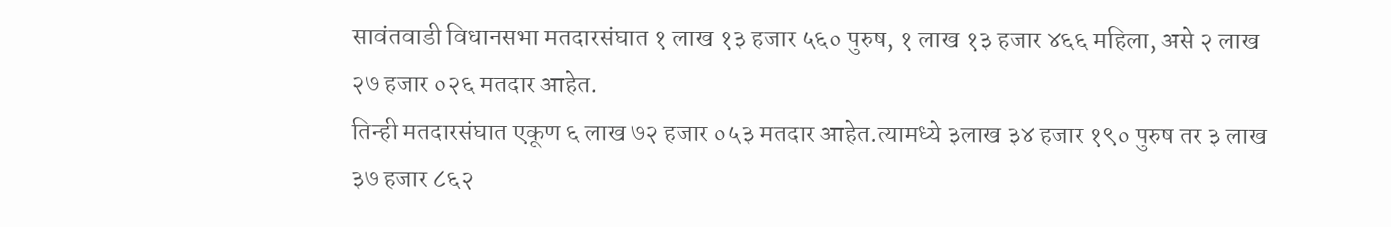सावंतवाडी विधानसभा मतदारसंघात १ लाख १३ हजार ५६० पुरुष, १ लाख १३ हजार ४६६ महिला, असे २ लाख २७ हजार ०२६ मतदार आहेत.
तिन्ही मतदारसंघात एकूण ६ लाख ७२ हजार ०५३ मतदार आहेत.त्यामध्ये ३लाख ३४ हजार १९० पुरुष तर ३ लाख ३७ हजार ८६२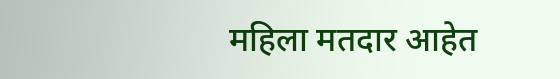महिला मतदार आहेत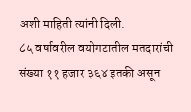अशी माहिती त्यांनी दिली.
८५ वर्षावरील वयोगटातील मतदारांची संख्या ११ हजार ३६४ इतकी असून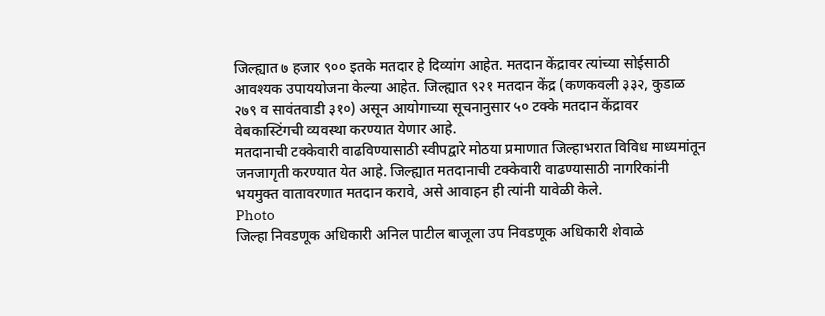जिल्ह्यात ७ हजार ९०० इतके मतदार हे दिव्यांग आहेत. मतदान केंद्रावर त्यांच्या सोईसाठी आवश्यक उपाययोजना केल्या आहेत. जिल्ह्यात ९२१ मतदान केंद्र (कणकवली ३३२, कुडाळ २७९ व सावंतवाडी ३१०) असून आयोगाच्या सूचनानुसार ५० टक्के मतदान केंद्रावर वेबकास्टिंगची व्यवस्था करण्यात येणार आहे.
मतदानाची टक्केवारी वाढविण्यासाठी स्वीपद्वारे मोठया प्रमाणात जिल्हाभरात विविध माध्यमांतून जनजागृती करण्यात येत आहे. जिल्ह्यात मतदानाची टक्केवारी वाढण्यासाठी नागरिकांनी भयमुक्त वातावरणात मतदान करावे, असे आवाहन ही त्यांनी यावेळी केले.
Photo
जिल्हा निवडणूक अधिकारी अनिल पाटील बाजूला उप निवडणूक अधिकारी शेवाळे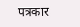पत्रकार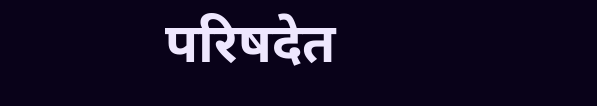परिषदेत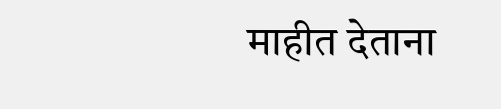माहीत देताना